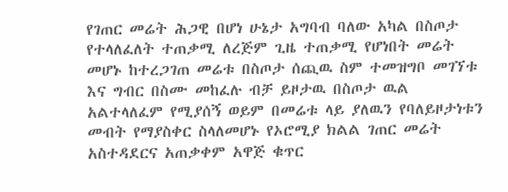የገጠር መሬት ሕጋዊ በሆነ ሁኔታ አግባብ ባለው አካል በስጦታ የተላለፈለት ተጠቃሚ ለረጅም ጊዜ ተጠቃሚ የሆነበት መሬት መሆኑ ከተረጋገጠ መሬቱ በስጦታ ሰጪዉ ስም ተመዝግቦ መገኘቱ እና ግብር በስሙ መከፈሉ ብቻ ይዞታዉ በስጦታ ዉል አልተላለፈም የሚያሰኝ ወይም በመሬቱ ላይ ያለዉን የባለይዞታነቱን መብት የማያስቀር ስላለመሆኑ የኦሮሚያ ክልል ገጠር መሬት አስተዳደርና አጠቃቀም አዋጅ ቁጥር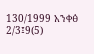130/1999 አንቀፅ 2/3፤9(5)